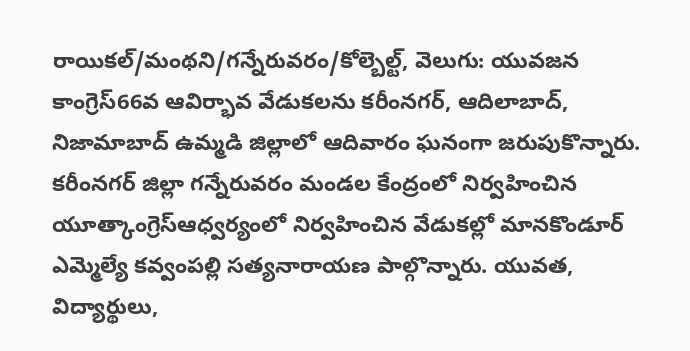రాయికల్/మంథని/గన్నేరువరం/కోల్బెల్ట్, వెలుగు: యువజన కాంగ్రెస్66వ ఆవిర్భావ వేడుకలను కరీంనగర్, ఆదిలాబాద్, నిజామాబాద్ ఉమ్మడి జిల్లాలో ఆదివారం ఘనంగా జరుపుకొన్నారు. కరీంనగర్ జిల్లా గన్నేరువరం మండల కేంద్రంలో నిర్వహించిన యూత్కాంగ్రెస్ఆధ్వర్యంలో నిర్వహించిన వేడుకల్లో మానకొండూర్ ఎమ్మెల్యే కవ్వంపల్లి సత్యనారాయణ పాల్గొన్నారు. యువత, విద్యార్థులు,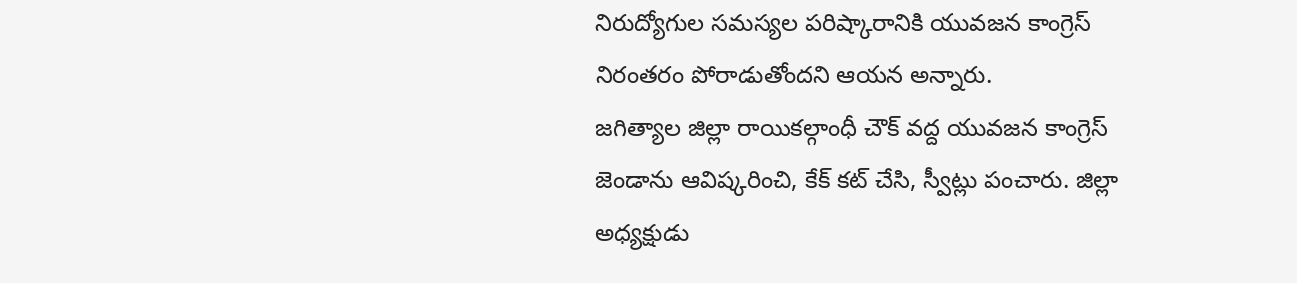నిరుద్యోగుల సమస్యల పరిష్కారానికి యువజన కాంగ్రెస్ నిరంతరం పోరాడుతోందని ఆయన అన్నారు.
జగిత్యాల జిల్లా రాయికల్గాంధీ చౌక్ వద్ద యువజన కాంగ్రెస్ జెండాను ఆవిష్కరించి, కేక్ కట్ చేసి, స్వీట్లు పంచారు. జిల్లా అధ్యక్షుడు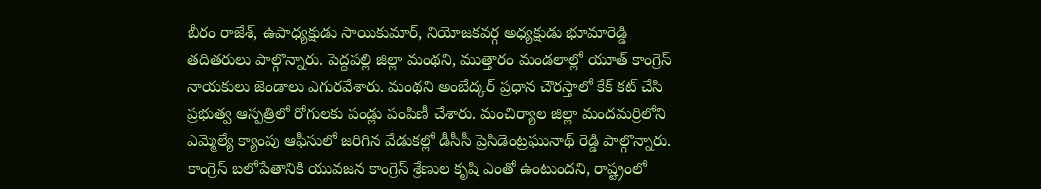బీరం రాజేశ్, ఉపాధ్యక్షుడు సాయికుమార్, నియోజకవర్గ అధ్యక్షుడు భూమారెడ్డి తదితరులు పాల్గొన్నారు. పెద్దపల్లి జిల్లా మంథని, ముత్తారం మండలాల్లో యూత్ కాంగ్రెస్ నాయకులు జెండాలు ఎగురవేశారు. మంథని అంబేద్కర్ ప్రధాన చౌరస్తాలో కేక్ కట్ చేసి ప్రభుత్వ ఆస్పత్రిలో రోగులకు పండ్లు పంపిణీ చేశారు. మంచిర్యాల జిల్లా మందమర్రిలోని ఎమ్మెల్యే క్యాంపు ఆఫీసులో జరిగిన వేడుకల్లో డీసీసీ ప్రెసిడెంట్రఘునాథ్ రెడ్డి పాల్గొన్నారు. కాంగ్రెస్ బలోపేతానికి యువజన కాంగ్రెస్ శ్రేణుల కృషి ఎంతో ఉంటుందని, రాష్ట్రంలో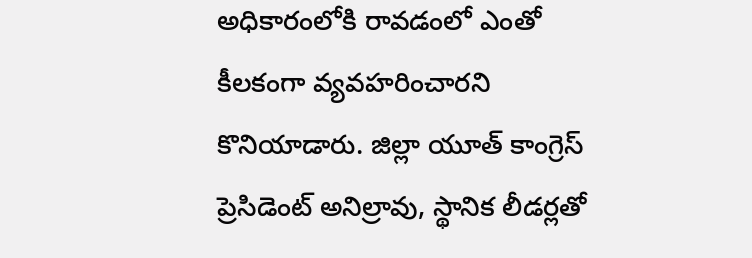అధికారంలోకి రావడంలో ఎంతో కీలకంగా వ్యవహరించారని కొనియాడారు. జిల్లా యూత్ కాంగ్రెస్ ప్రెసిడెంట్ అనిల్రావు, స్థానిక లీడర్లతో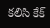కలిసి కేక్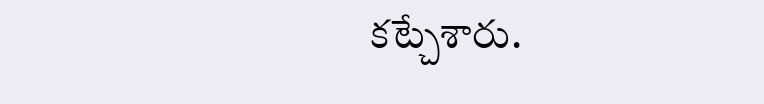కట్చేశారు.